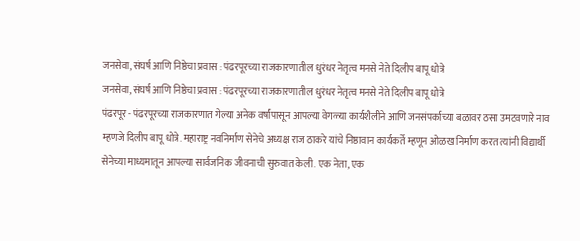जनसेवा, संघर्ष आणि निष्ठेचा प्रवास : पंढरपूरच्या राजकारणातील धुरंधर नेतृत्व मनसे नेते दिलीप बापू धोत्रे
जनसेवा, संघर्ष आणि निष्ठेचा प्रवास : पंढरपूरच्या राजकारणातील धुरंधर नेतृत्व मनसे नेते दिलीप बापू धोत्रे
पंढरपूर - पंढरपूरच्या राजकारणात गेल्या अनेक वर्षांपासून आपल्या वेगळ्या कार्यशैलीने आणि जनसंपर्काच्या बळावर ठसा उमटवणारे नाव म्हणजे दिलीप बापू धोत्रे. महाराष्ट्र नवनिर्माण सेनेचे अध्यक्ष राज ठाकरे यांचे निष्ठावान कार्यकर्ते म्हणून ओळख निर्माण करत त्यांनी विद्यार्थी सेनेच्या माध्यमातून आपल्या सार्वजनिक जीवनाची सुरुवात केली. एक नेता, एक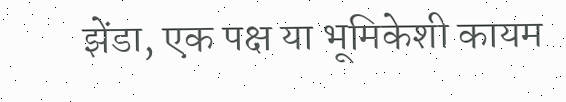झेंडा, एक पक्ष या भूमिकेशी कायम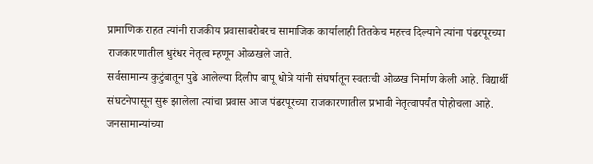प्रामाणिक राहत त्यांनी राजकीय प्रवासाबरोबरच सामाजिक कार्यालाही तितकेच महत्त्व दिल्याने त्यांना पंढरपूरच्या राजकारणातील धुरंधर नेतृत्व म्हणून ओळखले जाते.
सर्वसामान्य कुटुंबातून पुढे आलेल्या दिलीप बापू धोत्रे यांनी संघर्षातून स्वतःची ओळख निर्माण केली आहे. विद्यार्थी संघटनेपासून सुरू झालेला त्यांचा प्रवास आज पंढरपूरच्या राजकारणातील प्रभावी नेतृत्वापर्यंत पोहोचला आहे. जनसामान्यांच्या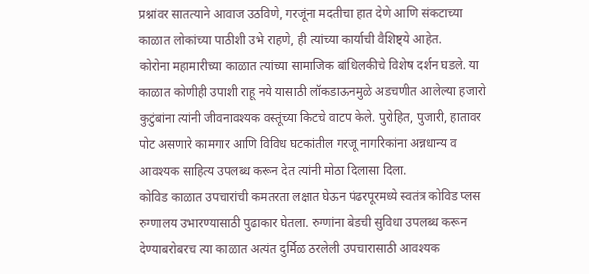प्रश्नांवर सातत्याने आवाज उठविणे, गरजूंना मदतीचा हात देणे आणि संकटाच्या काळात लोकांच्या पाठीशी उभे राहणे, ही त्यांच्या कार्याची वैशिष्ट्ये आहेत.
कोरोना महामारीच्या काळात त्यांच्या सामाजिक बांधिलकीचे विशेष दर्शन घडले. या काळात कोणीही उपाशी राहू नये यासाठी लॉकडाऊनमुळे अडचणीत आलेल्या हजारो कुटुंबांना त्यांनी जीवनावश्यक वस्तूंच्या किटचे वाटप केले. पुरोहित, पुजारी, हातावर पोट असणारे कामगार आणि विविध घटकांतील गरजू नागरिकांना अन्नधान्य व आवश्यक साहित्य उपलब्ध करून देत त्यांनी मोठा दिलासा दिला.
कोविड काळात उपचारांची कमतरता लक्षात घेऊन पंढरपूरमध्ये स्वतंत्र कोविड प्लस रुग्णालय उभारण्यासाठी पुढाकार घेतला. रुग्णांना बेडची सुविधा उपलब्ध करून देण्याबरोबरच त्या काळात अत्यंत दुर्मिळ ठरलेली उपचारासाठी आवश्यक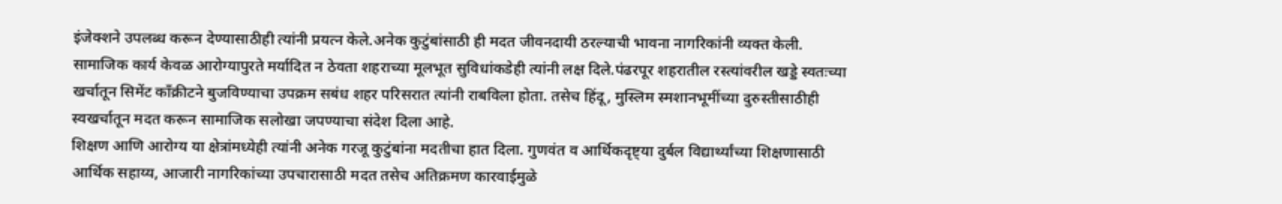इंजेक्शने उपलब्ध करून देण्यासाठीही त्यांनी प्रयत्न केले.अनेक कुटुंबांसाठी ही मदत जीवनदायी ठरल्याची भावना नागरिकांनी व्यक्त केली.
सामाजिक कार्य केवळ आरोग्यापुरते मर्यादित न ठेवता शहराच्या मूलभूत सुविधांकडेही त्यांनी लक्ष दिले.पंढरपूर शहरातील रस्त्यांवरील खड्डे स्वतःच्या खर्चातून सिमेंट काँक्रीटने बुजविण्याचा उपक्रम सबंध शहर परिसरात त्यांनी राबविला होता. तसेच हिंदू, मुस्लिम स्मशानभूमींच्या दुरुस्तीसाठीही स्वखर्चातून मदत करून सामाजिक सलोखा जपण्याचा संदेश दिला आहे.
शिक्षण आणि आरोग्य या क्षेत्रांमध्येही त्यांनी अनेक गरजू कुटुंबांना मदतीचा हात दिला. गुणवंत व आर्थिकदृष्ट्या दुर्बल विद्यार्थ्यांच्या शिक्षणासाठी आर्थिक सहाय्य, आजारी नागरिकांच्या उपचारासाठी मदत तसेच अतिक्रमण कारवाईमुळे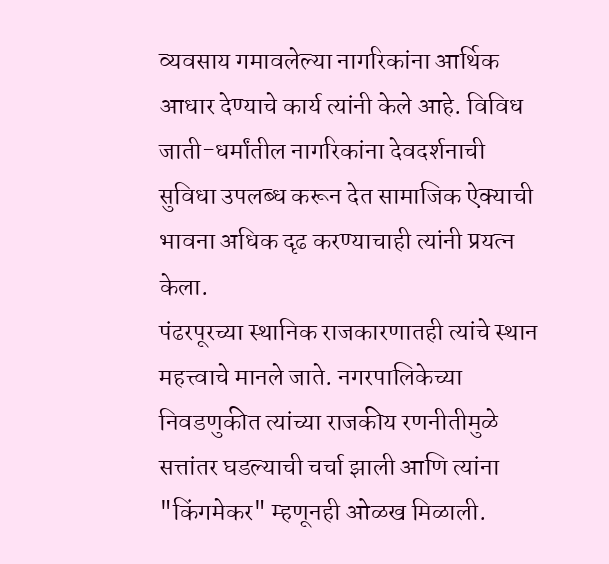व्यवसाय गमावलेल्या नागरिकांना आर्थिक आधार देण्याचे कार्य त्यांनी केले आहे. विविध जाती-धर्मांतील नागरिकांना देवदर्शनाची सुविधा उपलब्ध करून देत सामाजिक ऐक्याची भावना अधिक दृढ करण्याचाही त्यांनी प्रयत्न केला.
पंढरपूरच्या स्थानिक राजकारणातही त्यांचे स्थान महत्त्वाचे मानले जाते. नगरपालिकेच्या निवडणुकीत त्यांच्या राजकीय रणनीतीमुळे सत्तांतर घडल्याची चर्चा झाली आणि त्यांना "किंगमेकर" म्हणूनही ओळख मिळाली.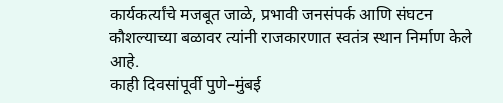कार्यकर्त्यांचे मजबूत जाळे, प्रभावी जनसंपर्क आणि संघटन कौशल्याच्या बळावर त्यांनी राजकारणात स्वतंत्र स्थान निर्माण केले आहे.
काही दिवसांपूर्वी पुणे–मुंबई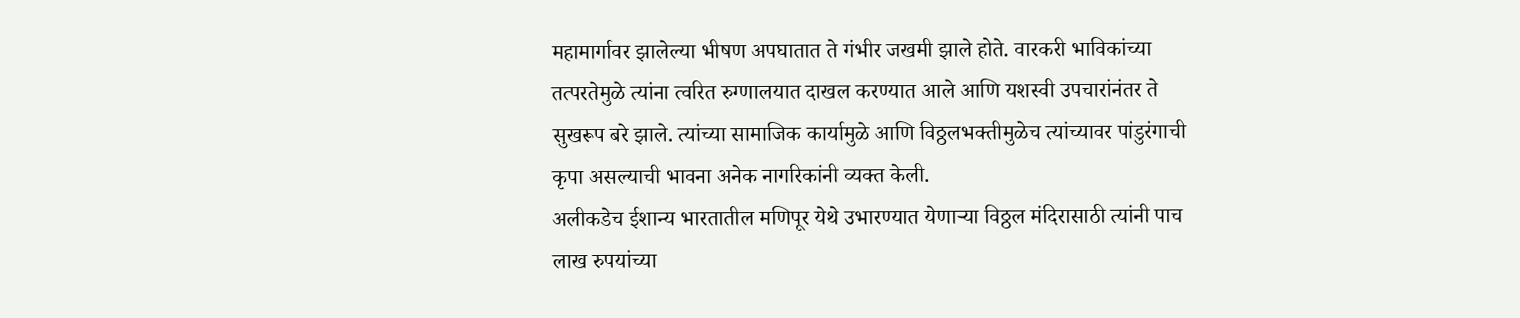महामार्गावर झालेल्या भीषण अपघातात ते गंभीर जखमी झाले होते. वारकरी भाविकांच्या तत्परतेमुळे त्यांना त्वरित रुग्णालयात दाखल करण्यात आले आणि यशस्वी उपचारांनंतर ते सुखरूप बरे झाले. त्यांच्या सामाजिक कार्यामुळे आणि विठ्ठलभक्तीमुळेच त्यांच्यावर पांडुरंगाची कृपा असल्याची भावना अनेक नागरिकांनी व्यक्त केली.
अलीकडेच ईशान्य भारतातील मणिपूर येथे उभारण्यात येणाऱ्या विठ्ठल मंदिरासाठी त्यांनी पाच लाख रुपयांच्या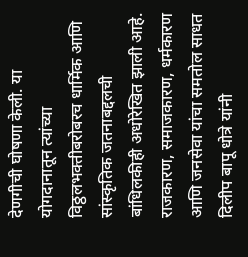देणगीची घोषणा केली. या योगदानातून त्यांच्या विठ्ठलभक्तीबरोबरच धार्मिक आणि सांस्कृतिक जतनाबद्दलची बांधिलकीही अधोरेखित झाली आहे.
राजकारण, समाजकारण, धर्मकारण आणि जनसेवा यांचा समतोल साधत दिलीप बापू धोत्रे यांनी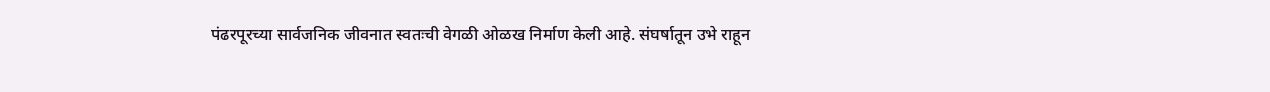पंढरपूरच्या सार्वजनिक जीवनात स्वतःची वेगळी ओळख निर्माण केली आहे. संघर्षातून उभे राहून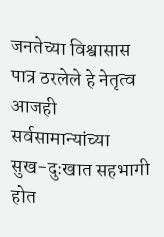जनतेच्या विश्वासास पात्र ठरलेले हे नेतृत्व आजही सर्वसामान्यांच्या सुख-दुःखात सहभागी होत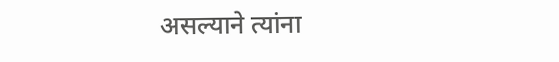असल्याने त्यांना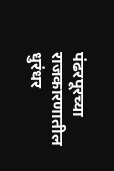पंढरपूरच्या राजकारणातील धुरंधर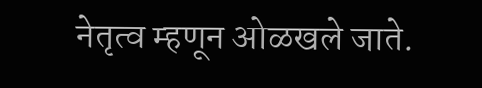नेतृत्व म्हणून ओळखले जाते.